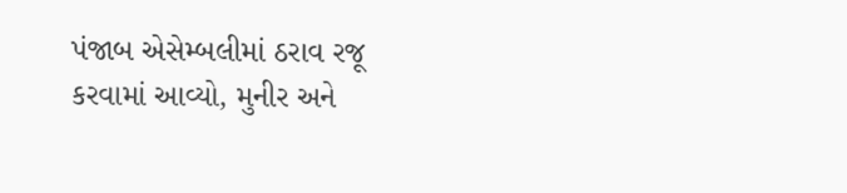પંજાબ એસેમ્બલીમાં ઠરાવ રજૂ કરવામાં આવ્યો, મુનીર અને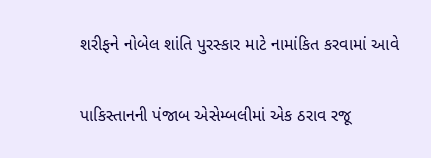શરીફને નોબેલ શાંતિ પુરસ્કાર માટે નામાંકિત કરવામાં આવે

પાકિસ્તાનની પંજાબ એસેમ્બલીમાં એક ઠરાવ રજૂ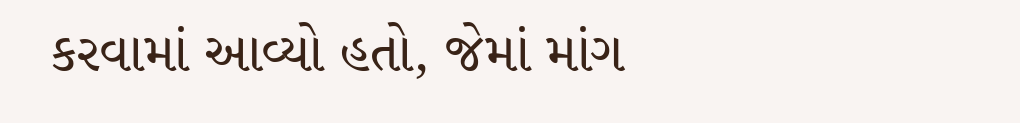કરવામાં આવ્યો હતો, જેમાં માંગ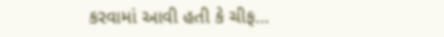કરવામાં આવી હતી કે ચીફ…